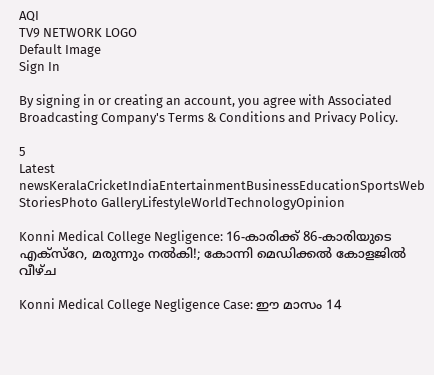AQI
TV9 NETWORK LOGO
Default Image
Sign In

By signing in or creating an account, you agree with Associated Broadcasting Company's Terms & Conditions and Privacy Policy.

5
Latest newsKeralaCricketIndiaEntertainmentBusinessEducationSportsWeb StoriesPhoto GalleryLifestyleWorldTechnologyOpinion

Konni Medical College Negligence: 16-കാരിക്ക് 86-കാരിയുടെ എക്സ്‌റേ, മരുന്നും നൽകി!; കോന്നി മെഡിക്കൽ കോളജിൽ വീഴ്ച

Konni Medical College Negligence Case: ഈ മാസം 14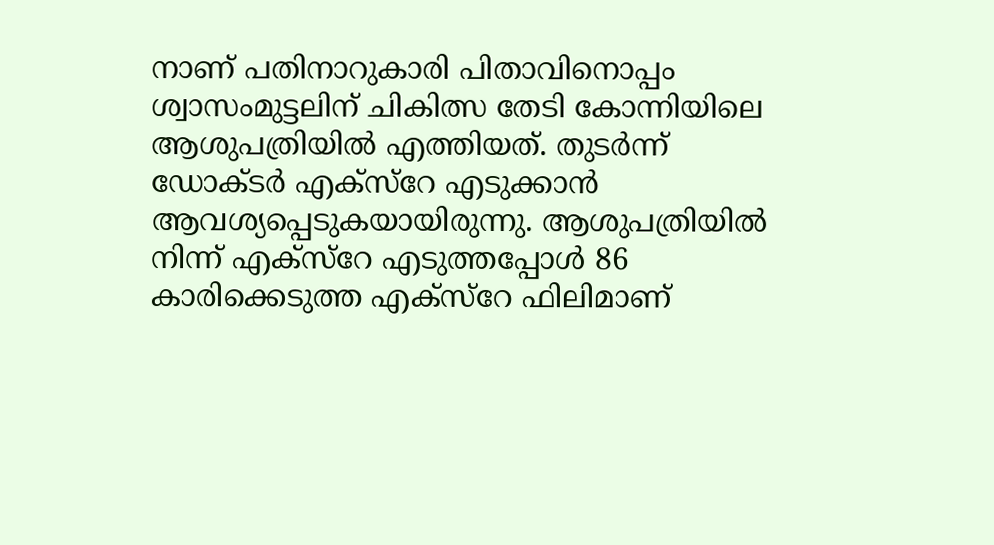നാണ് പതിനാറുകാരി പിതാവിനൊപ്പം ശ്വാസംമുട്ടലിന് ചികിത്സ തേടി കോന്നിയിലെ ആശുപത്രിയിൽ എത്തിയത്. തുടർന്ന് ഡോക്ടർ എക്സ്റേ എടുക്കാൻ ആവശ്യപ്പെടുകയായിരുന്നു. ആശുപത്രിയിൽ നിന്ന് എക്സ്റേ എടുത്തപ്പോൾ 86 കാരിക്കെടുത്ത എക്സ‌്റേ ഫിലിമാണ്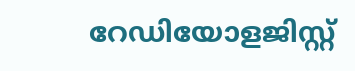റേഡിയോളജിസ്റ്റ്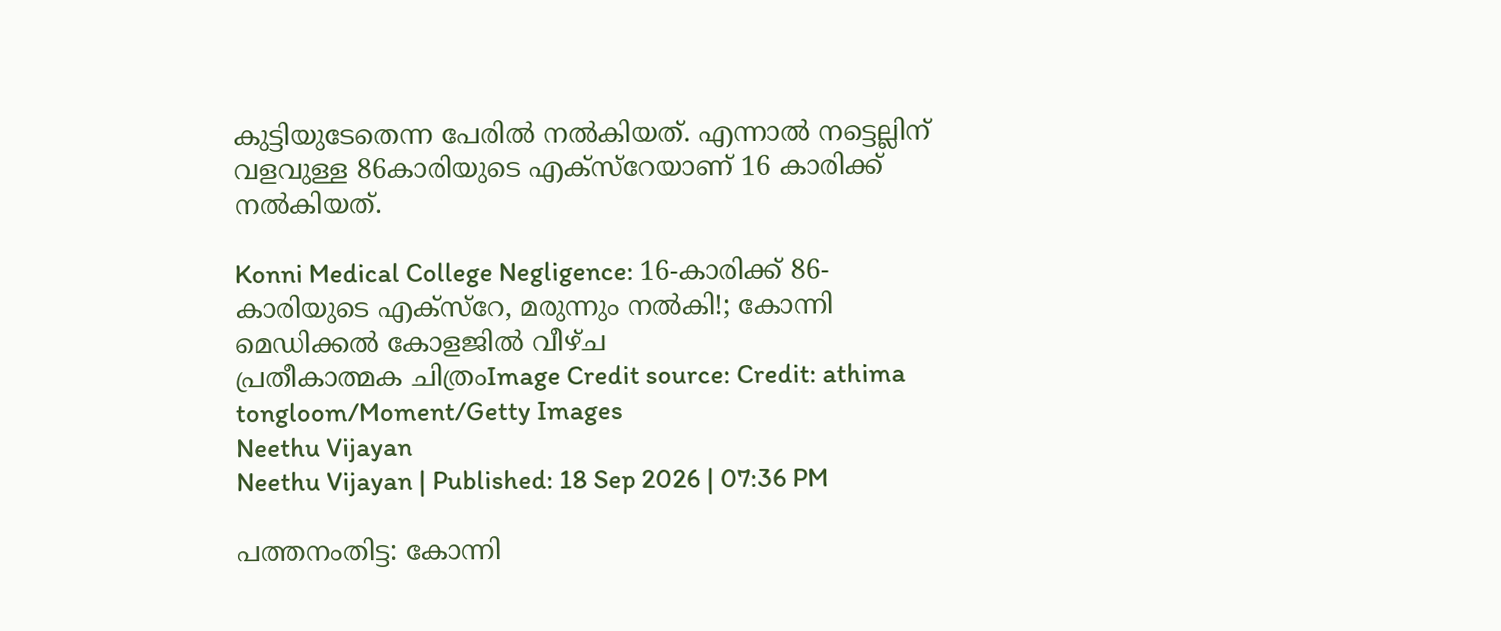കുട്ടിയുടേതെന്ന പേരിൽ നൽകിയത്. എന്നാൽ നട്ടെല്ലിന് വളവുള്ള 86കാരിയുടെ എക്സ്റേയാണ് 16 കാരിക്ക് നൽകിയത്.

Konni Medical College Negligence: 16-കാരിക്ക് 86-കാരിയുടെ എക്സ്‌റേ, മരുന്നും നൽകി!; കോന്നി മെഡിക്കൽ കോളജിൽ വീഴ്ച
പ്രതീകാത്മക ചിത്രംImage Credit source: Credit: athima tongloom/Moment/Getty Images
Neethu Vijayan
Neethu Vijayan | Published: 18 Sep 2026 | 07:36 PM

പത്തനംതിട്ട: കോന്നി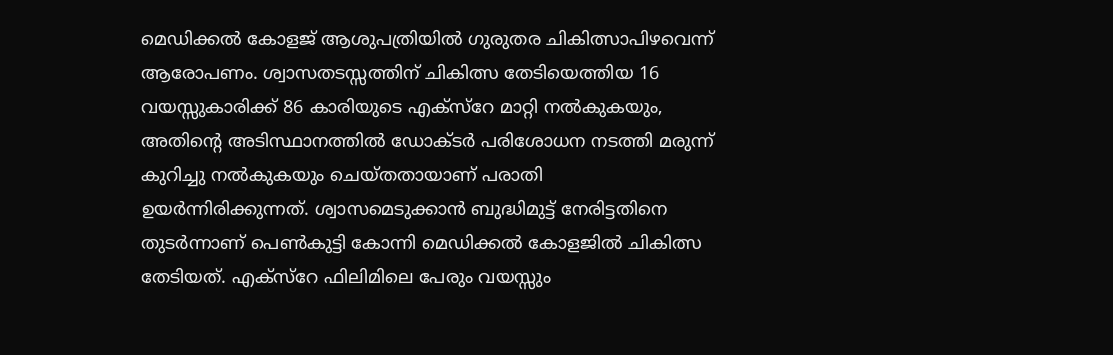മെഡിക്കൽ കോളജ് ആശുപത്രിയിൽ ഗുരുതര ചികിത്സാപിഴവെന്ന് ആരോപണം. ശ്വാസതടസ്സത്തിന് ചികിത്സ തേടിയെത്തിയ 16 വയസ്സുകാരിക്ക് 86 കാരിയുടെ എക്സ്‌റേ മാറ്റി നൽകുകയും, അതിൻ്റെ അടിസ്ഥാനത്തിൽ ഡോക്ടർ പരിശോധന നടത്തി മരുന്ന് കുറിച്ചു നൽകുകയും ചെയ്തതായാണ് പരാതി ഉയർന്നിരിക്കുന്നത്. ശ്വാസമെടുക്കാൻ ബുദ്ധിമുട്ട് നേരിട്ടതിനെ തുടർന്നാണ് പെൺകുട്ടി കോന്നി മെഡിക്കൽ കോളജിൽ ചികിത്സ തേടിയത്. എക്സ്‌റേ ഫിലിമിലെ പേരും വയസ്സും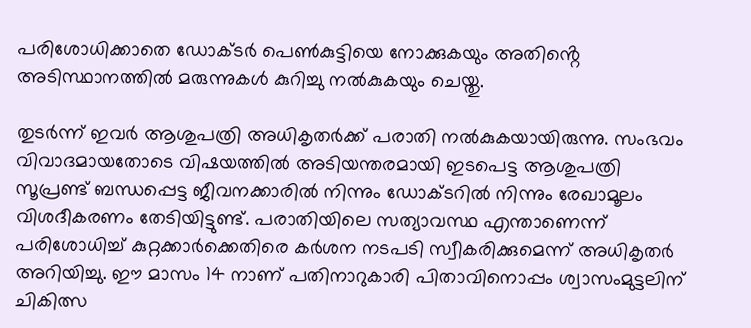പരിശോധിക്കാതെ ഡോക്ടർ പെൺകുട്ടിയെ നോക്കുകയും അതിൻ്റെ അടിസ്ഥാനത്തിൽ മരുന്നുകൾ കുറിച്ചു നൽകുകയും ചെയ്തു.

തുടർന്ന് ഇവർ ആശുപത്രി അധികൃതർക്ക് പരാതി നൽകുകയായിരുന്നു. സംഭവം വിവാദമായതോടെ വിഷയത്തിൽ അടിയന്തരമായി ഇടപെട്ട ആശുപത്രി സൂപ്രണ്ട് ബന്ധപ്പെട്ട ജീവനക്കാരിൽ നിന്നും ഡോക്ടറിൽ നിന്നും രേഖാമൂലം വിശദീകരണം തേടിയിട്ടുണ്ട്. പരാതിയിലെ സത്യാവസ്ഥ എന്താണെന്ന് പരിശോധിച്ച് കുറ്റക്കാർക്കെതിരെ കർശന നടപടി സ്വീകരിക്കുമെന്ന് അധികൃതർ അറിയിച്ചു. ഈ മാസം 14 നാണ് പതിനാറുകാരി പിതാവിനൊപ്പം ശ്വാസംമുട്ടലിന് ചികിത്സ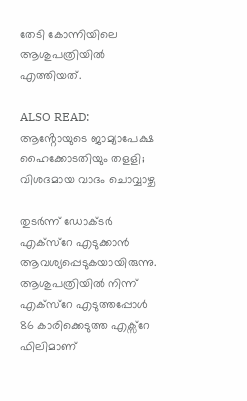തേടി കോന്നിയിലെ ആശുപത്രിയിൽ എത്തിയത്.

ALSO READ: ആൻ്റോയുടെ ജാമ്യാപേക്ഷ ഹൈക്കോടതിയും തളളി; വിശദമായ വാദം ചൊവ്വാഴ്ച

തുടർന്ന് ഡോക്ടർ എക്സ്റേ എടുക്കാൻ ആവശ്യപ്പെടുകയായിരുന്നു. ആശുപത്രിയിൽ നിന്ന് എക്സ്റേ എടുത്തപ്പോൾ 86 കാരിക്കെടുത്ത എക്സ‌്റേ ഫിലിമാണ്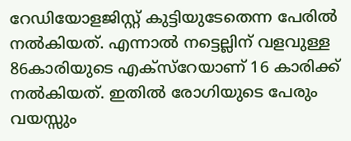റേഡിയോളജിസ്റ്റ് കുട്ടിയുടേതെന്ന പേരിൽ നൽകിയത്. എന്നാൽ നട്ടെല്ലിന് വളവുള്ള 86കാരിയുടെ എക്സ്റേയാണ് 16 കാരിക്ക് നൽകിയത്. ഇതിൽ രോഗിയുടെ പേരും വയസ്സും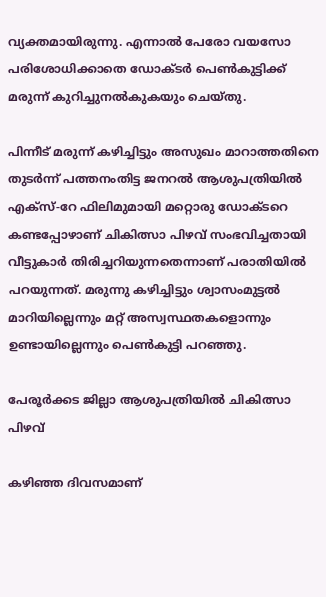വ്യക്തമായിരുന്നു. എന്നാൽ പേരോ വയസോ പരിശോധിക്കാതെ ഡോക്ടർ പെൺകുട്ടിക്ക് മരുന്ന് കുറിച്ചുനൽകുകയും ചെയ്തു.

പിന്നീട് മരുന്ന് കഴിച്ചിട്ടും അസുഖം മാറാത്തതിനെ തുടർന്ന് പത്തനംതിട്ട ജനറൽ ആശുപത്രിയിൽ എക്‌സ്-റേ ഫിലിമുമായി മറ്റൊരു ഡോക്ടറെ കണ്ടപ്പോഴാണ് ചികിത്സാ പിഴവ് സംഭവിച്ചതായി വീട്ടുകാർ തിരിച്ചറിയുന്നതെന്നാണ് പരാതിയിൽ പറയുന്നത്. മരുന്നു കഴിച്ചിട്ടും ശ്വാസംമുട്ടൽ മാറിയില്ലെന്നും മറ്റ് അസ്വസ്ഥതകളൊന്നും ഉണ്ടായില്ലെന്നും പെൺകുട്ടി പറഞ്ഞു.

പേരൂർക്കട ജില്ലാ ആശുപത്രിയിൽ ചികിത്സാ പിഴവ്

കഴിഞ്ഞ ദിവസമാണ്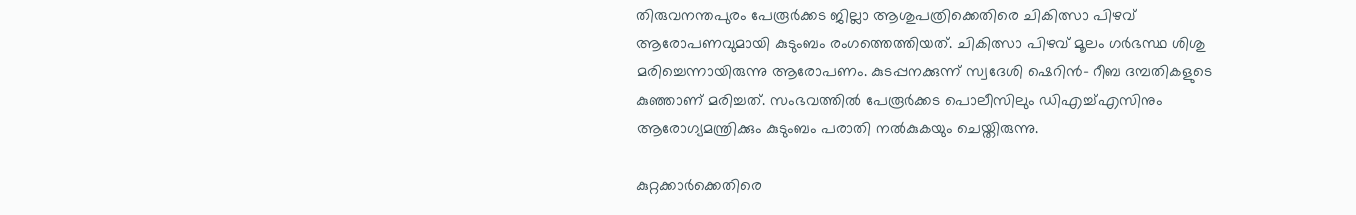തിരുവനന്തപുരം പേരൂർക്കട ജില്ലാ ആശുപത്രിക്കെതിരെ ചികിത്സാ പിഴവ് ആരോപണവുമായി കുടുംബം രംഗത്തെത്തിയത്. ചികിത്സാ പിഴവ് മൂലം ഗർഭസ്ഥ ശിശു മരിച്ചെന്നായിരുന്നു ആരോപണം. കുടപ്പനക്കുന്ന് സ്വദേശി ഷെറിൻ- റീബ ദമ്പതികളുടെ കുഞ്ഞാണ് മരിച്ചത്. സംഭവത്തിൽ പേരൂർക്കട പൊലീസിലും ഡിഎച്ച്എസിനും ആരോഗ്യമന്ത്രിക്കും കുടുംബം പരാതി നൽകുകയും ചെയ്തിരുന്നു.

കുറ്റക്കാർക്കെതിരെ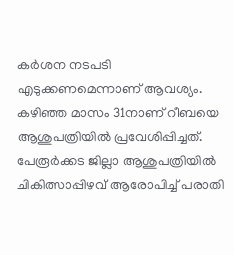കർശന നടപടി എടുക്കണമെന്നാണ് ആവശ്യം. കഴിഞ്ഞ മാസം 31നാണ് റീബയെ ആശുപത്രിയിൽ പ്രവേശിപ്പിച്ചത്. പേരൂർക്കട ജില്ലാ ആശുപത്രിയിൽ ചികിത്സാപ്പിഴവ് ആരോപിച്ച് പരാതി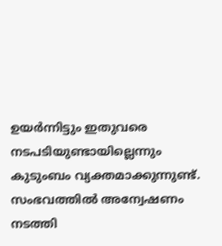ഉയർന്നിട്ടും ഇതുവരെ നടപടിയുണ്ടായില്ലെന്നും കുടുംബം വ്യക്തമാക്കുന്നുണ്ട്. സംഭവത്തിൽ അന്വേഷണം നടത്തി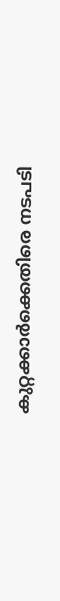കുറ്റക്കാർക്കെതിരെ നടപടി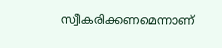സ്വീകരിക്കണമെന്നാണ്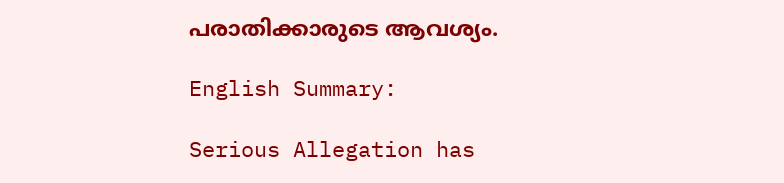പരാതിക്കാരുടെ ആവശ്യം.

English Summary:

Serious Allegation has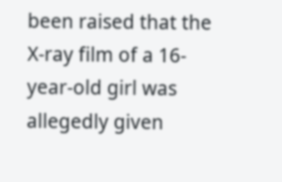been raised that the X-ray film of a 16-year-old girl was allegedly given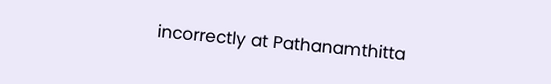incorrectly at Pathanamthitta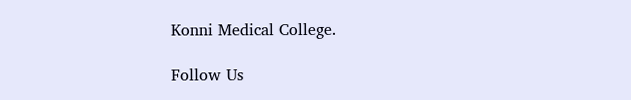Konni Medical College.

Follow Us